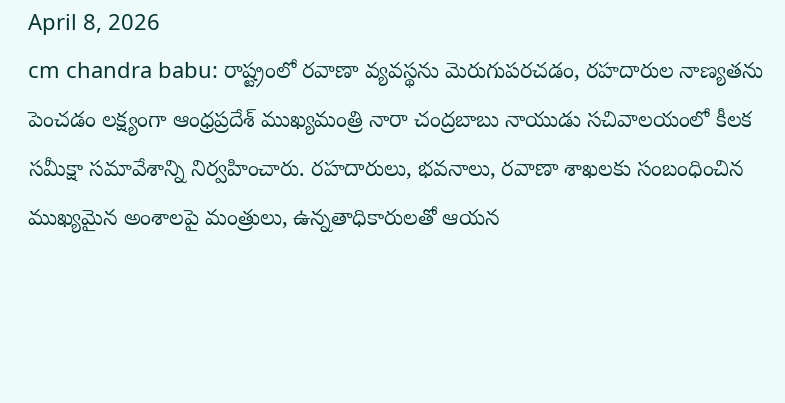April 8, 2026
cm chandra babu: రాష్ట్రంలో రవాణా వ్యవస్థను మెరుగుపరచడం, రహదారుల నాణ్యతను పెంచడం లక్ష్యంగా ఆంధ్రప్రదేశ్ ముఖ్యమంత్రి నారా చంద్రబాబు నాయుడు సచివాలయంలో కీలక సమీక్షా సమావేశాన్ని నిర్వహించారు. రహదారులు, భవనాలు, రవాణా శాఖలకు సంబంధించిన ముఖ్యమైన అంశాలపై మంత్రులు, ఉన్నతాధికారులతో ఆయన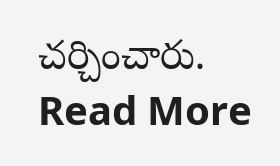చర్చించారు.
Read More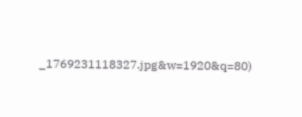_1769231118327.jpg&w=1920&q=80)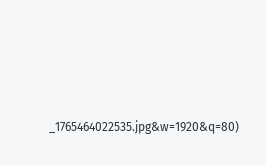_1765464022535.jpg&w=1920&q=80)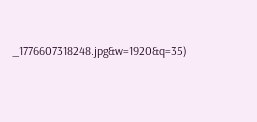_1776607318248.jpg&w=1920&q=35)